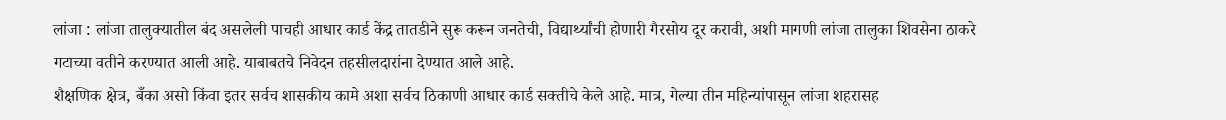लांजा : लांजा तालुक्यातील बंद असलेली पाचही आधार कार्ड केंद्र तातडीने सुरू करून जनतेची, विद्यार्थ्यांची होणारी गैरसोय दूर करावी, अशी मागणी लांजा तालुका शिवसेना ठाकरे गटाच्या वतीने करण्यात आली आहे. याबाबतचे निवेदन तहसीलदारांना देण्यात आले आहे.
शैक्षणिक क्षेत्र, बँका असो किंवा इतर सर्वच शासकीय कामे अशा सर्वच ठिकाणी आधार कार्ड सक्तीचे केले आहे. मात्र, गेल्या तीन महिन्यांपासून लांजा शहरासह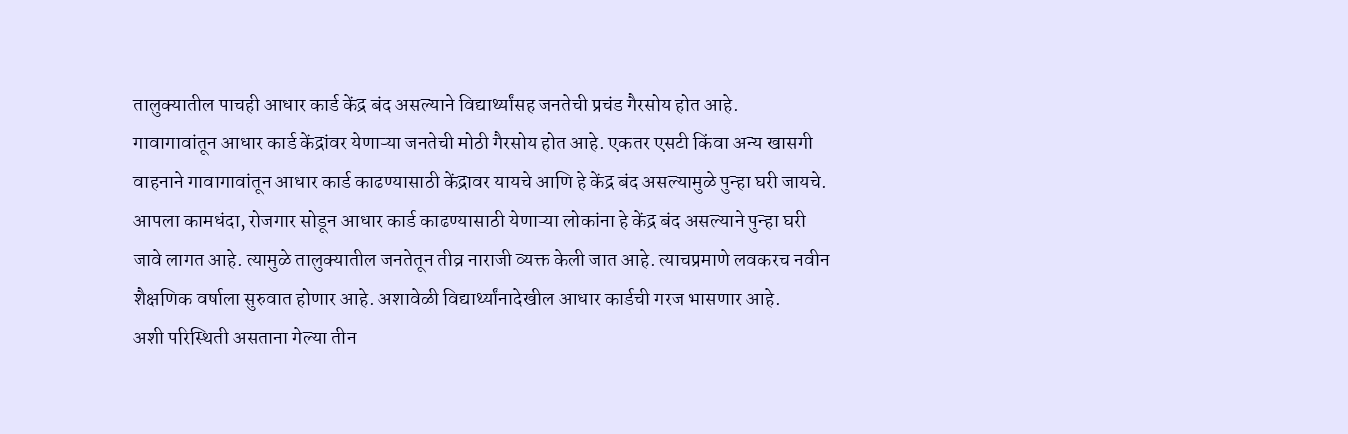तालुक्यातील पाचही आधार कार्ड केंद्र बंद असल्याने विद्यार्थ्यांसह जनतेची प्रचंड गैरसोय होत आहे.
गावागावांतून आधार कार्ड केंद्रांवर येणाऱ्या जनतेची मोठी गैरसोय होत आहे. एकतर एसटी किंवा अन्य खासगी वाहनाने गावागावांतून आधार कार्ड काढण्यासाठी केंद्रावर यायचे आणि हे केंद्र बंद असल्यामुळे पुन्हा घरी जायचे. आपला कामधंदा, रोजगार सोडून आधार कार्ड काढण्यासाठी येणाऱ्या लोकांना हे केंद्र बंद असल्याने पुन्हा घरी जावे लागत आहे. त्यामुळे तालुक्यातील जनतेतून तीव्र नाराजी व्यक्त केली जात आहे. त्याचप्रमाणे लवकरच नवीन शैक्षणिक वर्षाला सुरुवात होणार आहे. अशावेळी विद्यार्थ्यांनादेखील आधार कार्डची गरज भासणार आहे.
अशी परिस्थिती असताना गेल्या तीन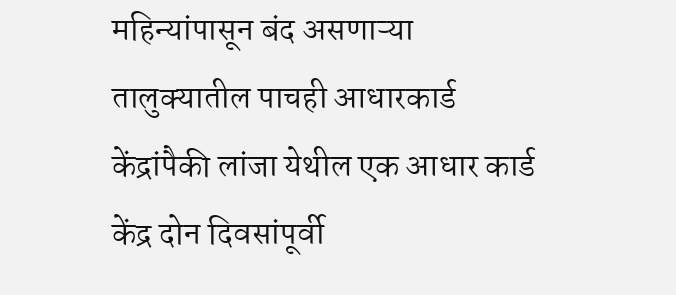महिन्यांपासून बंद असणाऱ्या तालुक्यातील पाचही आधारकार्ड केंद्रांपैकी लांजा येथील एक आधार कार्ड केंद्र दोन दिवसांपूर्वी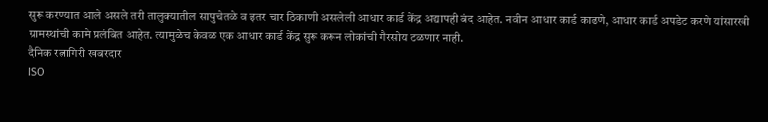सुरू करण्यात आले असले तरी तालुक्यातील सापुचेतळे व इतर चार ठिकाणी असलेली आधार कार्ड केंद्र अद्यापही बंद आहेत. नवीन आधार कार्ड काढणे, आधार कार्ड अपडेट करणे यांसारखी ग्रामस्थांची कामे प्रलंबित आहेत. त्यामुळेच केवळ एक आधार कार्ड केंद्र सुरू करून लोकांची गैरसोय टळणार नाही.
दैनिक रत्नागिरी खबरदार
ISO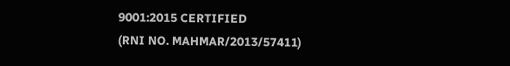9001:2015 CERTIFIED
(RNI NO. MAHMAR/2013/57411)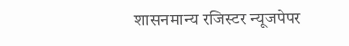शासनमान्य रजिस्टर न्यूजपेपर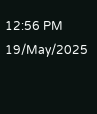12:56 PM 19/May/2025